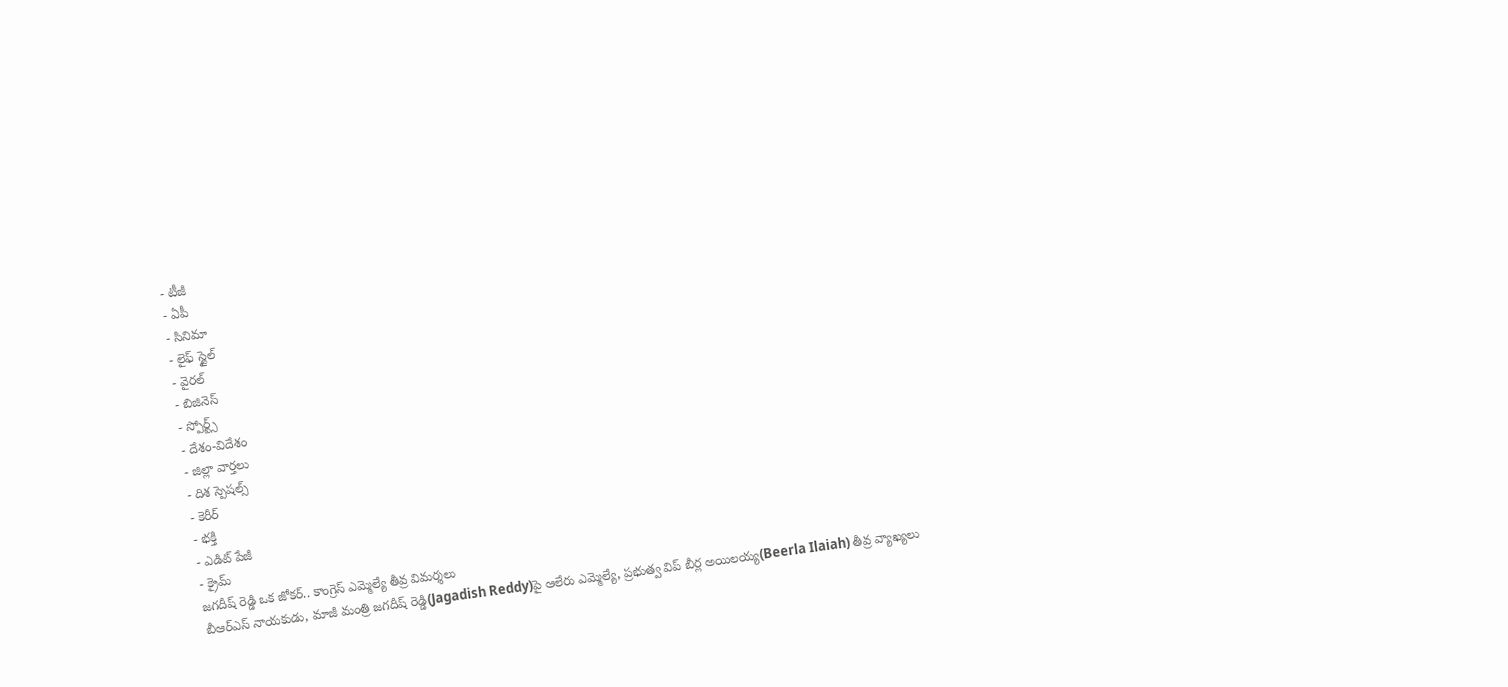- టీజీ
- ఏపీ
- సినిమా
- లైఫ్ స్టైల్
- వైరల్
- బిజినెస్
- స్పోర్ట్స్
- దేశం-విదేశం
- జిల్లా వార్తలు
- దిశ స్పెషల్స్
- కెరీర్
- భక్తి
- ఎడిట్ పేజీ
- క్రైమ్
జగదీష్ రెడ్డి ఒక జోకర్.. కాంగ్రెస్ ఎమ్మెల్యే తీవ్ర విమర్శలు
బీఆర్ఎస్ నాయకుడు, మాజీ మంత్రి జగదీష్ రెడ్డి(Jagadish Reddy)పై ఆలేరు ఎమ్మెల్యే, ప్రభుత్వ విప్ బీర్ల అయిలయ్య(Beerla Ilaiah) తీవ్ర వ్యాఖ్యలు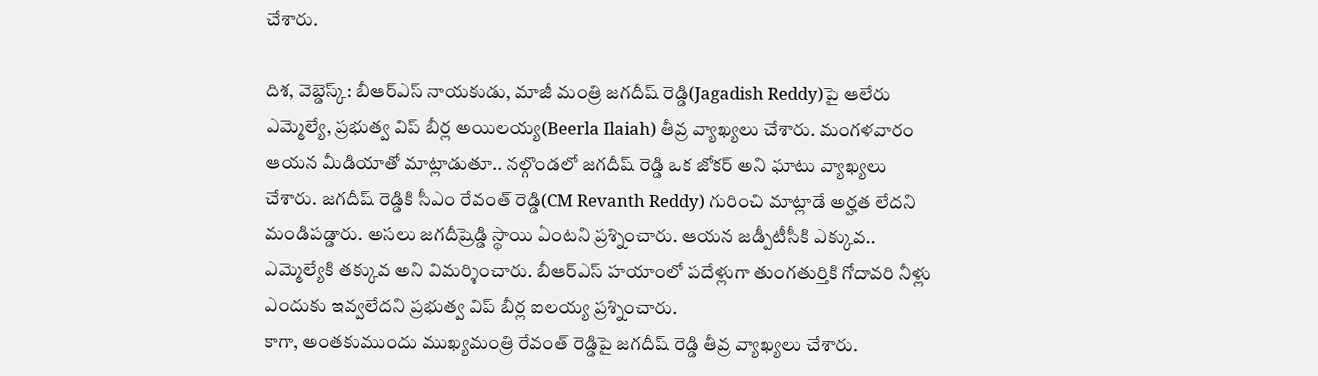చేశారు.

దిశ, వెబ్డెస్క్: బీఆర్ఎస్ నాయకుడు, మాజీ మంత్రి జగదీష్ రెడ్డి(Jagadish Reddy)పై ఆలేరు ఎమ్మెల్యే, ప్రభుత్వ విప్ బీర్ల అయిలయ్య(Beerla Ilaiah) తీవ్ర వ్యాఖ్యలు చేశారు. మంగళవారం ఆయన మీడియాతో మాట్లాడుతూ.. నల్గొండలో జగదీష్ రెడ్డి ఒక జోకర్ అని ఘాటు వ్యాఖ్యలు చేశారు. జగదీష్ రెడ్డికి సీఎం రేవంత్ రెడ్డి(CM Revanth Reddy) గురించి మాట్లాడే అర్హత లేదని మండిపడ్డారు. అసలు జగదీష్రెడ్డి స్థాయి ఏంటని ప్రశ్నించారు. ఆయన జడ్పీటీసీకి ఎక్కువ.. ఎమ్మెల్యేకి తక్కువ అని విమర్శించారు. బీఆర్ఎస్ హయాంలో పదేళ్లుగా తుంగతుర్తికి గోదావరి నీళ్లు ఎందుకు ఇవ్వలేదని ప్రభుత్వ విప్ బీర్ల ఐలయ్య ప్రశ్నించారు.
కాగా, అంతకుముందు ముఖ్యమంత్రి రేవంత్ రెడ్డిపై జగదీష్ రెడ్డి తీవ్ర వ్యాఖ్యలు చేశారు.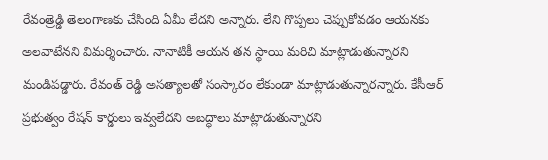రేవంత్రెడ్డి తెలంగాణకు చేసింది ఏమీ లేదని అన్నారు. లేని గొప్పలు చెప్పుకోవడం ఆయనకు అలవాటేనని విమర్శించారు. నానాటికీ ఆయన తన స్థాయి మరిచి మాట్లాడుతున్నారని మండిపడ్డారు. రేవంత్ రెడ్డి అసత్యాలతో సంస్కారం లేకుండా మాట్లాడుతున్నారన్నారు. కేసీఆర్ ప్రభుత్వం రేషన్ కార్డులు ఇవ్వలేదని అబద్ధాలు మాట్లాడుతున్నారని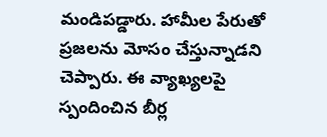మండిపడ్డారు. హామీల పేరుతో ప్రజలను మోసం చేస్తున్నాడని చెప్పారు. ఈ వ్యాఖ్యలపై స్పందించిన బీర్ల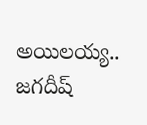అయిలయ్య.. జగదీష్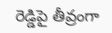రెడ్డిపై తీవ్రంగా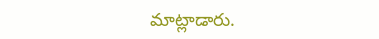మాట్లాడారు.